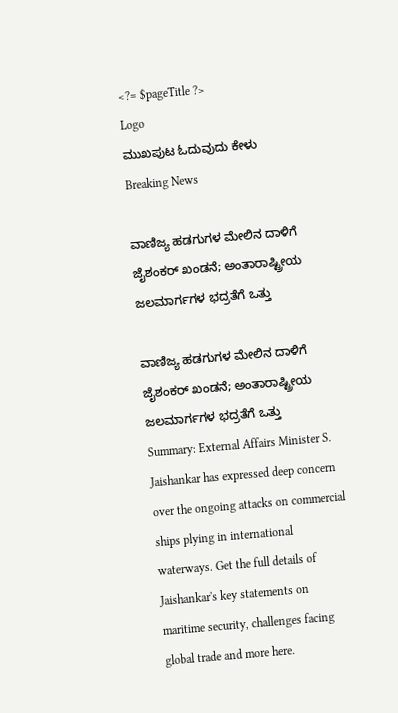<?= $pageTitle ?>
Logo
ಮುಖಪುಟ ಓದುವುದು ಕೇಳು
Breaking News

ವಾಣಿಜ್ಯ ಹಡಗುಗಳ ಮೇಲಿನ ದಾಳಿಗೆ ಜೈಶಂಕರ್ ಖಂಡನೆ; ಅಂತಾರಾಷ್ಟ್ರೀಯ ಜಲಮಾರ್ಗಗಳ ಭದ್ರತೆಗೆ ಒತ್ತು

ವಾಣಿಜ್ಯ ಹಡಗುಗಳ ಮೇಲಿನ ದಾಳಿಗೆ ಜೈಶಂಕರ್ ಖಂಡನೆ; ಅಂತಾರಾಷ್ಟ್ರೀಯ ಜಲಮಾರ್ಗಗಳ ಭದ್ರತೆಗೆ ಒತ್ತು
Summary: External Affairs Minister S. Jaishankar has expressed deep concern over the ongoing attacks on commercial ships plying in international waterways. Get the full details of Jaishankar's key statements on maritime security, challenges facing global trade and more here.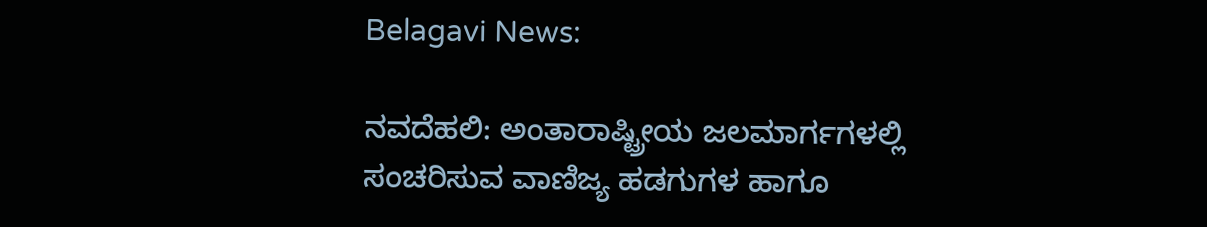Belagavi News:

ನವದೆಹಲಿ: ಅಂತಾರಾಷ್ಟ್ರೀಯ ಜಲಮಾರ್ಗಗಳಲ್ಲಿ ಸಂಚರಿಸುವ ವಾಣಿಜ್ಯ ಹಡಗುಗಳ ಹಾಗೂ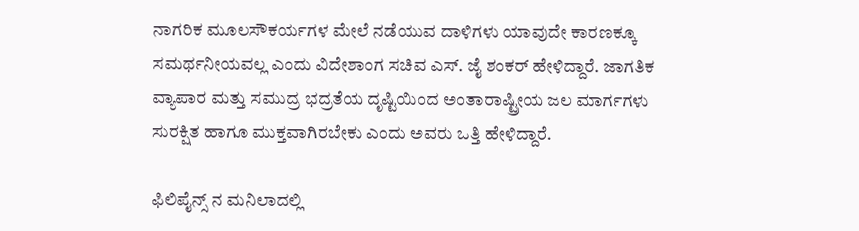ನಾಗರಿಕ ಮೂಲಸೌಕರ್ಯಗಳ ಮೇಲೆ ನಡೆಯುವ ದಾಳಿಗಳು ಯಾವುದೇ ಕಾರಣಕ್ಕೂ ಸಮರ್ಥನೀಯವಲ್ಲ ಎಂದು ವಿದೇಶಾಂಗ ಸಚಿವ ಎಸ್. ಜೈ ಶಂಕರ್ ಹೇಳಿದ್ದಾರೆ. ಜಾಗತಿಕ ವ್ಯಾಪಾರ ಮತ್ತು ಸಮುದ್ರ ಭದ್ರತೆಯ ದೃಷ್ಟಿಯಿಂದ ಅಂತಾರಾಷ್ಟ್ರೀಯ ಜಲ ಮಾರ್ಗಗಳು ಸುರಕ್ಷಿತ ಹಾಗೂ ಮುಕ್ತವಾಗಿರಬೇಕು ಎಂದು ಅವರು ಒತ್ತಿ ಹೇಳಿದ್ದಾರೆ.

ಫಿಲಿಪೈನ್ಸ್ ನ ಮನಿಲಾದಲ್ಲಿ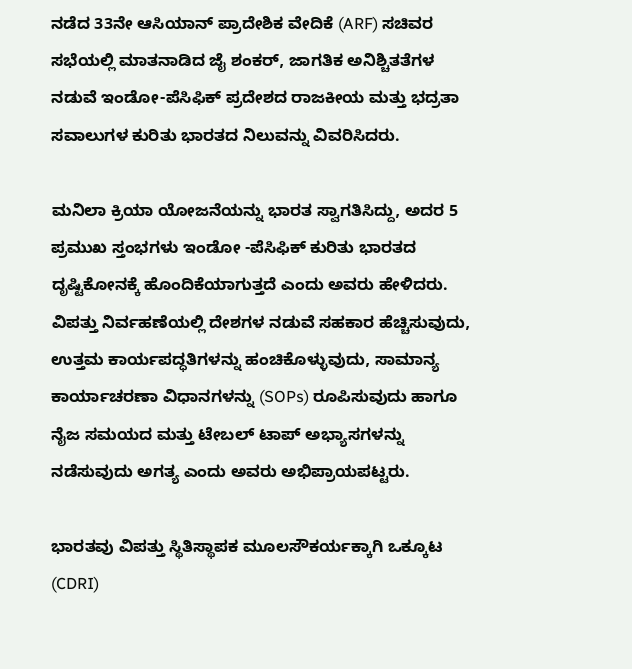ನಡೆದ 33ನೇ ಆಸಿಯಾನ್ ಪ್ರಾದೇಶಿಕ ವೇದಿಕೆ (ARF) ಸಚಿವರ ಸಭೆಯಲ್ಲಿ ಮಾತನಾಡಿದ ಜೈ ಶಂಕರ್, ಜಾಗತಿಕ ಅನಿಶ್ಚಿತತೆಗಳ ನಡುವೆ ಇಂಡೋ-ಪೆಸಿಫಿಕ್ ಪ್ರದೇಶದ ರಾಜಕೀಯ ಮತ್ತು ಭದ್ರತಾ ಸವಾಲುಗಳ ಕುರಿತು ಭಾರತದ ನಿಲುವನ್ನು ವಿವರಿಸಿದರು.

ಮನಿಲಾ ಕ್ರಿಯಾ ಯೋಜನೆಯನ್ನು ಭಾರತ ಸ್ವಾಗತಿಸಿದ್ದು, ಅದರ 5 ಪ್ರಮುಖ ಸ್ತಂಭಗಳು ಇಂಡೋ -ಪೆಸಿಫಿಕ್ ಕುರಿತು ಭಾರತದ ದೃಷ್ಟಿಕೋನಕ್ಕೆ ಹೊಂದಿಕೆಯಾಗುತ್ತದೆ ಎಂದು ಅವರು ಹೇಳಿದರು. ವಿಪತ್ತು ನಿರ್ವಹಣೆಯಲ್ಲಿ ದೇಶಗಳ ನಡುವೆ ಸಹಕಾರ ಹೆಚ್ಚಿಸುವುದು, ಉತ್ತಮ ಕಾರ್ಯಪದ್ಧತಿಗಳನ್ನು ಹಂಚಿಕೊಳ್ಳುವುದು, ಸಾಮಾನ್ಯ ಕಾರ್ಯಾಚರಣಾ ವಿಧಾನಗಳನ್ನು (SOPs) ರೂಪಿಸುವುದು ಹಾಗೂ ನೈಜ ಸಮಯದ ಮತ್ತು ಟೇಬಲ್ ಟಾಪ್ ಅಭ್ಯಾಸಗಳನ್ನು ನಡೆಸುವುದು ಅಗತ್ಯ ಎಂದು ಅವರು ಅಭಿಪ್ರಾಯಪಟ್ಟರು.

ಭಾರತವು ವಿಪತ್ತು ಸ್ಥಿತಿಸ್ಥಾಪಕ ಮೂಲಸೌಕರ್ಯಕ್ಕಾಗಿ ಒಕ್ಕೂಟ (CDRI)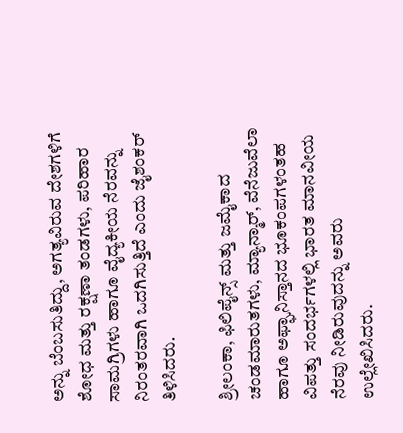ಅನ್ನು ಬೆಂಬಸುತಿದ್ದು, ಅಗತ್ಯವಿರುವ ದೇಶಗಳಿಗೆ ಶೋಧ ಮತ್ತು ರಕ್ಷಣಾ ತಂಡಗಳು, ಪರಿಹಾರ ಸಾಮಗ್ರಿಗಳು ಹಾಗೂ ವೈದ್ಯಕೀಯ ನೆರವನ್ನು ನಿರಂತರವಾಗಿ ಒದಗಿಸುತ್ತಿದೆ ಎಂದು ಜೈಶಂಕರ್ ತಿಳಿಸಿದರು.

ಶ್ರೀಲಂಕಾ, ಫಿಲಿಪೈನ್ಸ್ ಮತ್ತು ಜಮೈಕಾದ ಚಂಡಮಾರುತಗಳು, ಮ್ಯಾನ್ಮಾರ್, ವೆನೆಜುವೆಲಾ ಹಾಗೂ ಅಫ್ಘಾನಿಸ್ತಾನದ ಭೂಕಂಪಗಳಂತಹ ವಿಪತ್ತು ಸಂದರ್ಭಗಳಲ್ಲಿ ಭಾರತ ಮಾನವೀಯ ನೆರವು ನೀಡಿರುವುದನ್ನು ಅವರು ಉಲ್ಲೇಖಿಸಿದರು.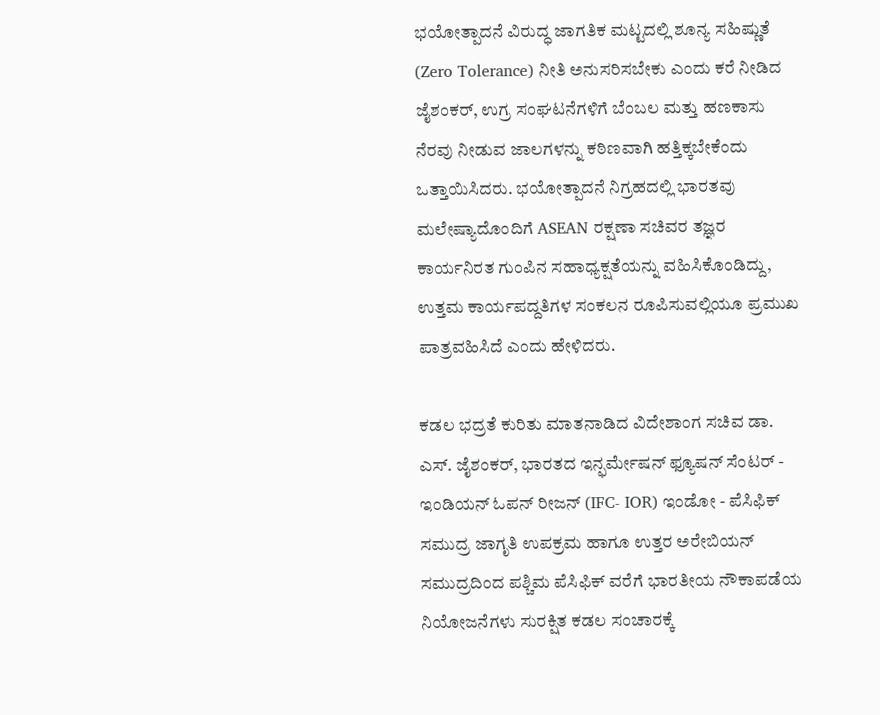ಭಯೋತ್ಪಾದನೆ ವಿರುದ್ಧ ಜಾಗತಿಕ ಮಟ್ಟದಲ್ಲಿ ಶೂನ್ಯ ಸಹಿಷ್ಣುತೆ (Zero Tolerance) ನೀತಿ ಅನುಸರಿಸಬೇಕು ಎಂದು ಕರೆ ನೀಡಿದ ಜೈಶಂಕರ್, ಉಗ್ರ ಸಂಘಟನೆಗಳಿಗೆ ಬೆಂಬಲ ಮತ್ತು ಹಣಕಾಸು ನೆರವು ನೀಡುವ ಜಾಲಗಳನ್ನು ಕಠಿಣವಾಗಿ ಹತ್ತಿಕ್ಕಬೇಕೆಂದು ಒತ್ತಾಯಿಸಿದರು. ಭಯೋತ್ಪಾದನೆ ನಿಗ್ರಹದಲ್ಲಿ ಭಾರತವು ಮಲೇಷ್ಯಾದೊಂದಿಗೆ ASEAN ರಕ್ಷಣಾ ಸಚಿವರ ತಜ್ಞರ ಕಾರ್ಯನಿರತ ಗುಂಪಿನ ಸಹಾಧ್ಯಕ್ಷತೆಯನ್ನು ವಹಿಸಿಕೊಂಡಿದ್ದು, ಉತ್ತಮ ಕಾರ್ಯಪದ್ದತಿಗಳ ಸಂಕಲನ ರೂಪಿಸುವಲ್ಲಿಯೂ ಪ್ರಮುಖ ಪಾತ್ರವಹಿಸಿದೆ ಎಂದು ಹೇಳಿದರು.

ಕಡಲ ಭದ್ರತೆ ಕುರಿತು ಮಾತನಾಡಿದ ವಿದೇಶಾಂಗ ಸಚಿವ ಡಾ. ಎಸ್. ಜೈಶಂಕರ್, ಭಾರತದ ಇನ್ಫರ್ಮೇಷನ್ ಫ್ಯೂಷನ್ ಸೆಂಟರ್ - ಇಂಡಿಯನ್ ಓಪನ್ ರೀಜನ್ (IFC- IOR) ಇಂಡೋ - ಪೆಸಿಫಿಕ್ ಸಮುದ್ರ ಜಾಗೃತಿ ಉಪಕ್ರಮ ಹಾಗೂ ಉತ್ತರ ಅರೇಬಿಯನ್ ಸಮುದ್ರದಿಂದ ಪಶ್ಚಿಮ ಪೆಸಿಫಿಕ್ ವರೆಗೆ ಭಾರತೀಯ ನೌಕಾಪಡೆಯ ನಿಯೋಜನೆಗಳು ಸುರಕ್ಷಿತ ಕಡಲ ಸಂಚಾರಕ್ಕೆ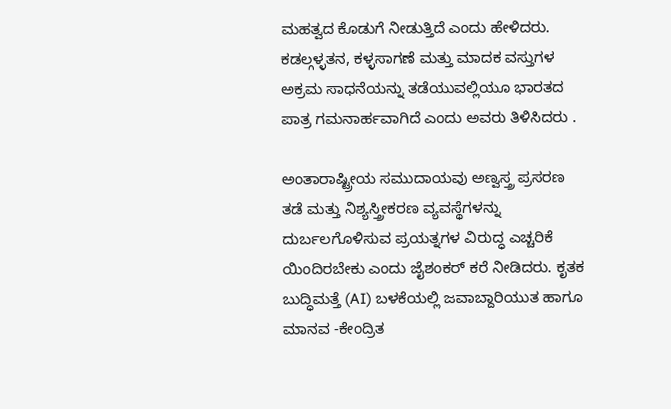ಮಹತ್ವದ ಕೊಡುಗೆ ನೀಡುತ್ತಿದೆ ಎಂದು ಹೇಳಿದರು. ಕಡಲ್ಗಳ್ಳತನ, ಕಳ್ಳಸಾಗಣೆ ಮತ್ತು ಮಾದಕ ವಸ್ತುಗಳ ಅಕ್ರಮ ಸಾಧನೆಯನ್ನು ತಡೆಯುವಲ್ಲಿಯೂ ಭಾರತದ ಪಾತ್ರ ಗಮನಾರ್ಹವಾಗಿದೆ ಎಂದು ಅವರು ತಿಳಿಸಿದರು .

ಅಂತಾರಾಷ್ಟ್ರೀಯ ಸಮುದಾಯವು ಅಣ್ವಸ್ತ್ರ ಪ್ರಸರಣ ತಡೆ ಮತ್ತು ನಿಶ್ಯಸ್ತ್ರೀಕರಣ ವ್ಯವಸ್ಥೆಗಳನ್ನು ದುರ್ಬಲಗೊಳಿಸುವ ಪ್ರಯತ್ನಗಳ ವಿರುದ್ಧ ಎಚ್ಚರಿಕೆ ಯಿಂದಿರಬೇಕು ಎಂದು ಜೈಶಂಕರ್ ಕರೆ ನೀಡಿದರು. ಕೃತಕ ಬುದ್ಧಿಮತ್ತೆ (AI) ಬಳಕೆಯಲ್ಲಿ ಜವಾಬ್ದಾರಿಯುತ ಹಾಗೂ ಮಾನವ -ಕೇಂದ್ರಿತ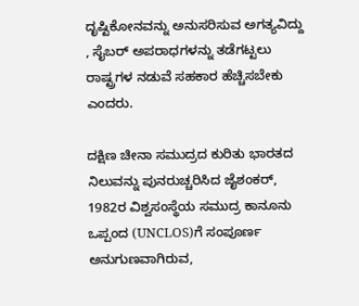ದೃಷ್ಟಿಕೋನವನ್ನು ಅನುಸರಿಸುವ ಅಗತ್ಯವಿದ್ದು , ಸೈಬರ್ ಅಪರಾಧಗಳನ್ನು ತಡೆಗಟ್ಟಲು ರಾಷ್ಟ್ರಗಳ ನಡುವೆ ಸಹಕಾರ ಹೆಚ್ಚಿಸಬೇಕು ಎಂದರು.

ದಕ್ಷಿಣ ಚೀನಾ ಸಮುದ್ರದ ಕುರಿತು ಭಾರತದ ನಿಲುವನ್ನು ಪುನರುಚ್ಚರಿಸಿದ ಜೈಶಂಕರ್, 1982ರ ವಿಶ್ವಸಂಸ್ಥೆಯ ಸಮುದ್ರ ಕಾನೂನು ಒಪ್ಪಂದ (UNCLOS)ಗೆ ಸಂಪೂರ್ಣ ಅನುಗುಣವಾಗಿರುವ,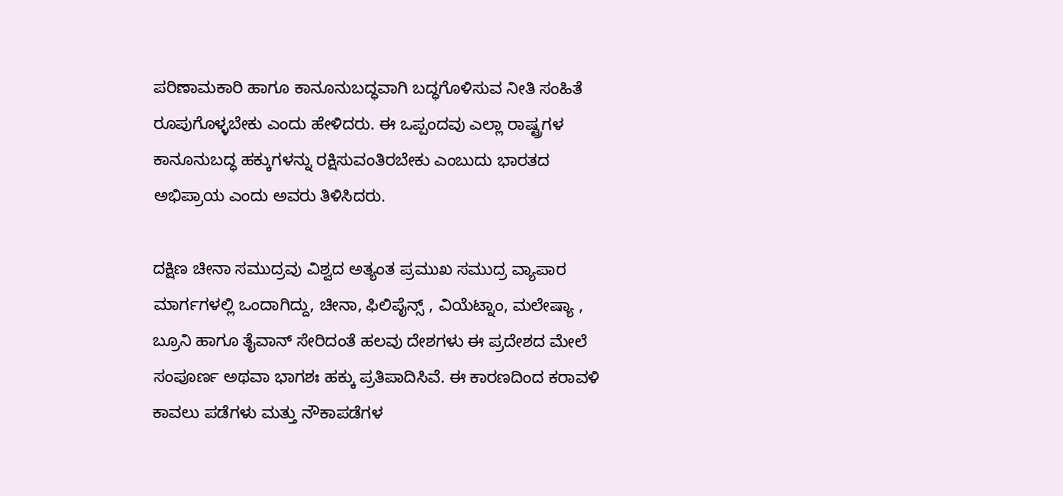ಪರಿಣಾಮಕಾರಿ ಹಾಗೂ ಕಾನೂನುಬದ್ಧವಾಗಿ ಬದ್ಧಗೊಳಿಸುವ ನೀತಿ ಸಂಹಿತೆ ರೂಪುಗೊಳ್ಳಬೇಕು ಎಂದು ಹೇಳಿದರು. ಈ ಒಪ್ಪಂದವು ಎಲ್ಲಾ ರಾಷ್ಟ್ರಗಳ ಕಾನೂನುಬದ್ಧ ಹಕ್ಕುಗಳನ್ನು ರಕ್ಷಿಸುವಂತಿರಬೇಕು ಎಂಬುದು ಭಾರತದ ಅಭಿಪ್ರಾಯ ಎಂದು ಅವರು ತಿಳಿಸಿದರು.

ದಕ್ಷಿಣ ಚೀನಾ ಸಮುದ್ರವು ವಿಶ್ವದ ಅತ್ಯಂತ ಪ್ರಮುಖ ಸಮುದ್ರ ವ್ಯಾಪಾರ ಮಾರ್ಗಗಳಲ್ಲಿ ಒಂದಾಗಿದ್ದು, ಚೀನಾ, ಫಿಲಿಪೈನ್ಸ್ , ವಿಯೆಟ್ನಾಂ, ಮಲೇಷ್ಯಾ , ಬ್ರೂನಿ ಹಾಗೂ ತೈವಾನ್ ಸೇರಿದಂತೆ ಹಲವು ದೇಶಗಳು ಈ ಪ್ರದೇಶದ ಮೇಲೆ ಸಂಪೂರ್ಣ ಅಥವಾ ಭಾಗಶಃ ಹಕ್ಕು ಪ್ರತಿಪಾದಿಸಿವೆ. ಈ ಕಾರಣದಿಂದ ಕರಾವಳಿ ಕಾವಲು ಪಡೆಗಳು ಮತ್ತು ನೌಕಾಪಡೆಗಳ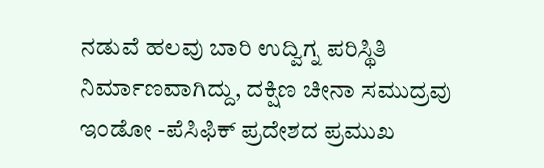ನಡುವೆ ಹಲವು ಬಾರಿ ಉದ್ವಿಗ್ನ ಪರಿಸ್ಥಿತಿ ನಿರ್ಮಾಣವಾಗಿದ್ದು, ದಕ್ಷಿಣ ಚೀನಾ ಸಮುದ್ರವು ಇಂಡೋ -ಪೆಸಿಫಿಕ್ ಪ್ರದೇಶದ ಪ್ರಮುಖ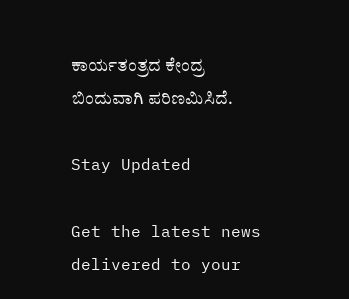ಕಾರ್ಯತಂತ್ರದ ಕೇಂದ್ರ ಬಿಂದುವಾಗಿ ಪರಿಣಮಿಸಿದೆ.

Stay Updated

Get the latest news delivered to your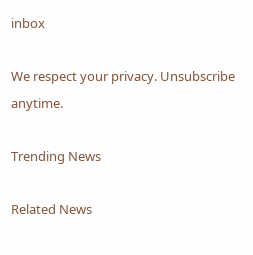inbox

We respect your privacy. Unsubscribe anytime.

Trending News

Related News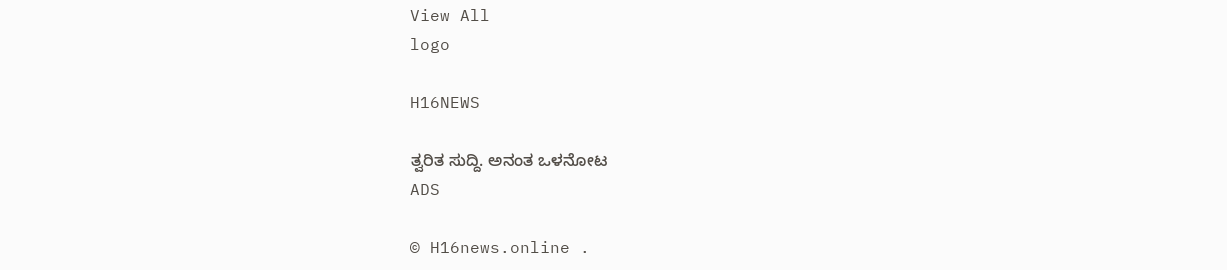View All
logo

H16NEWS

ತ್ವರಿತ ಸುದ್ದಿ. ಅನಂತ ಒಳನೋಟ
ADS

© H16news.online .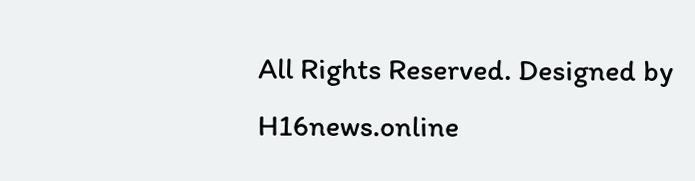All Rights Reserved. Designed by H16news.online